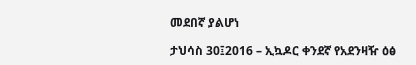መደበኛ ያልሆነ

ታህሳስ 30፤2016 – ኢኳዶር ቀንደኛ የአደንዛዥ ዕፅ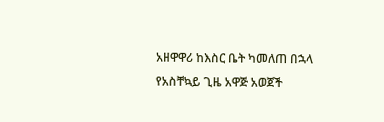አዘዋዋሪ ከእስር ቤት ካመለጠ በኋላ የአስቸኳይ ጊዜ አዋጅ አወጀች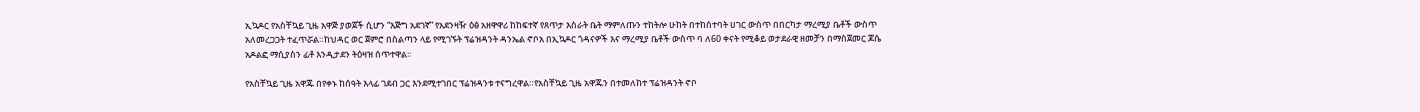ኢኳዶር የአስቸኳይ ጊዜ አዋጅ ያወጀች ሲሆን “እጅግ አደገኛ” የአደንዛዥ ዕፅ አዘዋዋሪ ከከፍተኛ የጸጥታ እስራት ቤት ማምለጡን ተከትሎ ሁከት በተከሰተባት ሀገር ውስጥ በበርካታ ማረሚያ ቤቶች ውስጥ አለመረጋጋት ተፈጥሯል።ከህዳር ወር ጀምሮ በስልጣን ላይ የሚገኙት ፕሬዝዳንት ዳንኤል ኖቦአ በኢኳዶር ጎዳናዎች እና ማረሚያ ቤቶች ውስጥ ባ ለ60 ቀናት የሚቆይ ወታደራዊ ዘመቻን በማስጀመር ጆሴ አዶልፎ ማሲያስን ፊቶ እንዲታደን ትዕዛዝ ሰጥተዋል፡፡

የአስቸኳይ ጊዜ አዋጁ በየቀኑ ከሰዓት እላፊ ገደብ ጋር እንደሚተገበር ፕሬዝዳንቱ ተናግረዋል።የአስቸኳይ ጊዜ አዋጁን በተመለከተ ፕሬዝዳንት ኖቦ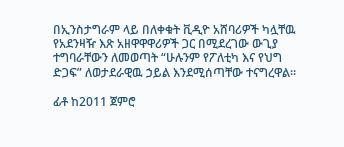በኢንስታግራም ላይ በለቀቁት ቪዲዮ አሸባሪዎች ካሏቸዉ የአደንዛዥ እጽ አዘዋዋዋሪዎች ጋር በሚደረገው ውጊያ ተግባራቸውን ለመወጣት “ሁሉንም የፖለቲካ እና የህግ ድጋፍ” ለወታደራዊዉ ኃይል እንደሚሰጣቸው ተናግረዋል።

ፊቶ ከ2011 ጀምሮ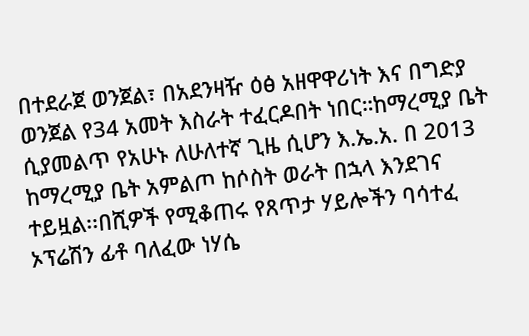በተደራጀ ወንጀል፣ በአደንዛዥ ዕፅ አዘዋዋሪነት እና በግድያ ወንጀል የ34 አመት እስራት ተፈርዶበት ነበር።ከማረሚያ ቤት ሲያመልጥ የአሁኑ ለሁለተኛ ጊዜ ሲሆን እ.ኤ.አ. በ 2013 ከማረሚያ ቤት አምልጦ ከሶስት ወራት በኋላ እንደገና ተይዟል፡፡በሺዎች የሚቆጠሩ የጸጥታ ሃይሎችን ባሳተፈ ኦፕሬሽን ፊቶ ባለፈው ነሃሴ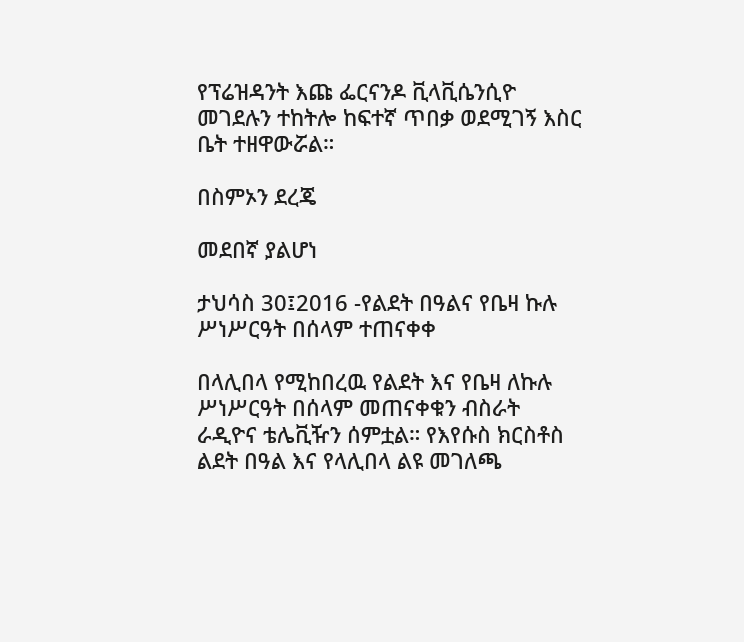የፕሬዝዳንት እጩ ፌርናንዶ ቪላቪሴንሲዮ መገደሉን ተከትሎ ከፍተኛ ጥበቃ ወደሚገኝ እስር ቤት ተዘዋውሯል።

በስምኦን ደረጄ

መደበኛ ያልሆነ

ታህሳስ 30፤2016 -የልደት በዓልና የቤዛ ኩሉ ሥነሥርዓት በሰላም ተጠናቀቀ

በላሊበላ የሚከበረዉ የልደት እና የቤዛ ለኩሉ ሥነሥርዓት በሰላም መጠናቀቁን ብስራት ራዲዮና ቴሌቪዥን ሰምቷል። የእየሱስ ክርስቶስ ልደት በዓል እና የላሊበላ ልዩ መገለጫ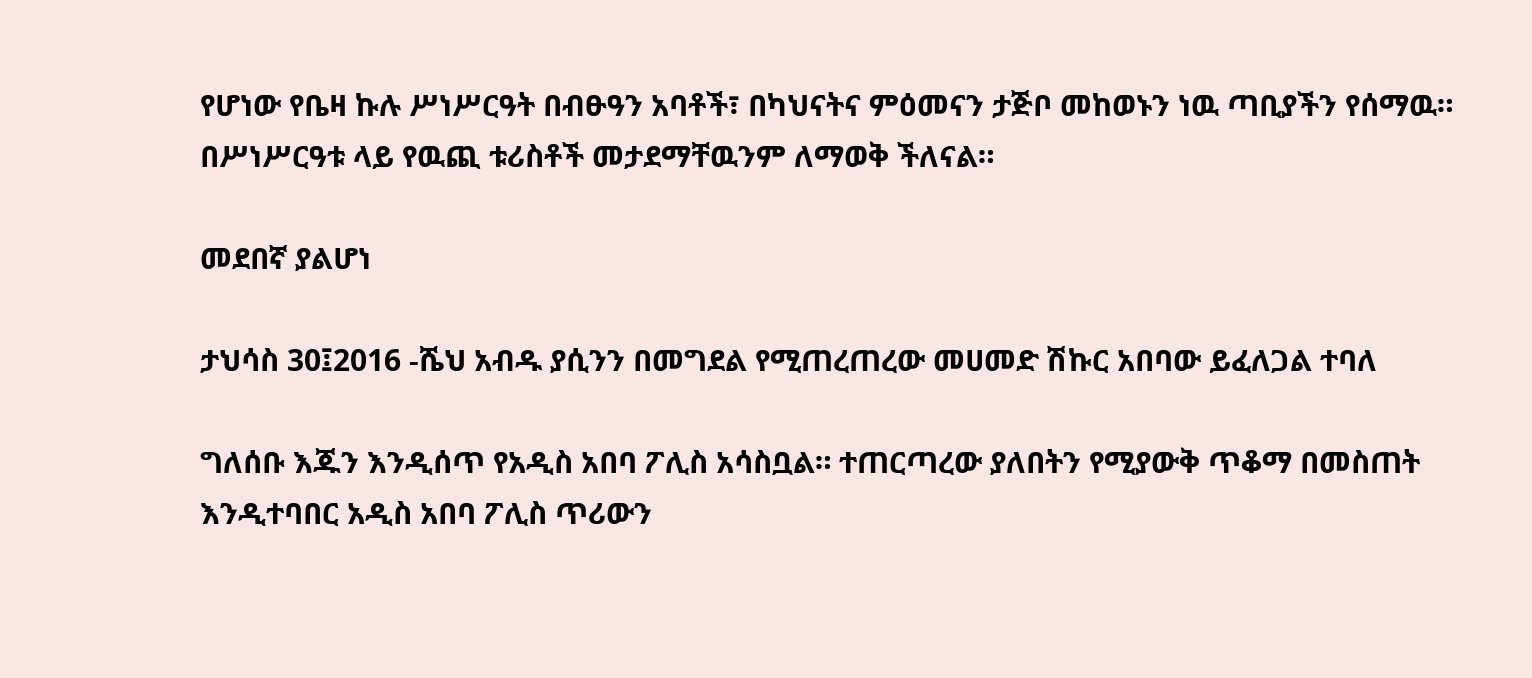የሆነው የቤዛ ኩሉ ሥነሥርዓት በብፁዓን አባቶች፣ በካህናትና ምዕመናን ታጅቦ መከወኑን ነዉ ጣቢያችን የሰማዉ። በሥነሥርዓቱ ላይ የዉጪ ቱሪስቶች መታደማቸዉንም ለማወቅ ችለናል።

መደበኛ ያልሆነ

ታህሳስ 30፤2016 -ሼህ አብዱ ያሲንን በመግደል የሚጠረጠረው መሀመድ ሽኩር አበባው ይፈለጋል ተባለ

ግለሰቡ እጁን እንዲሰጥ የአዲስ አበባ ፖሊስ አሳስቧል። ተጠርጣረው ያለበትን የሚያውቅ ጥቆማ በመስጠት እንዲተባበር አዲስ አበባ ፖሊስ ጥሪውን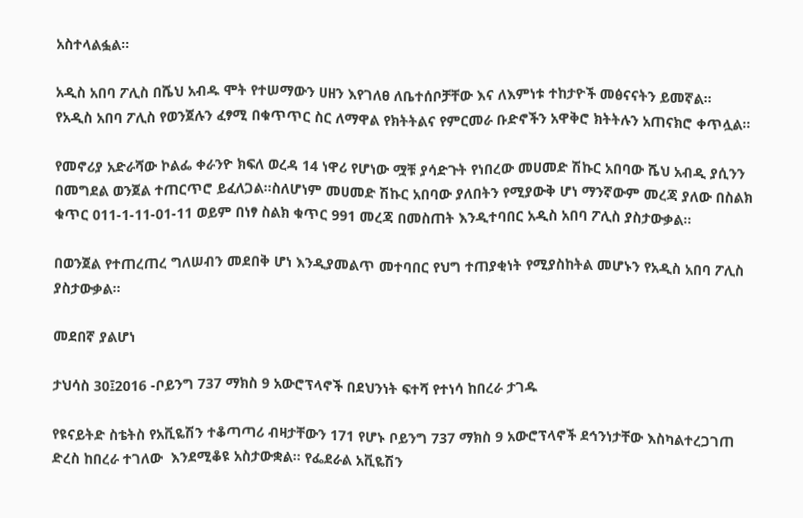አስተላልፏል።

አዲስ አበባ ፖሊስ በሼህ አብዱ ሞት የተሠማውን ሀዘን እየገለፀ ለቤተሰቦቻቸው እና ለእምነቱ ተከታዮች መፅናናትን ይመኛል።
የአዲስ አበባ ፖሊስ የወንጀሉን ፈፃሚ በቁጥጥር ስር ለማዋል የክትትልና የምርመራ ቡድኖችን አዋቅሮ ክትትሉን አጠናክሮ ቀጥሏል።

የመኖሪያ አድራሻው ኮልፌ ቀራንዮ ክፍለ ወረዳ 14 ነዋሪ የሆነው ሟቹ ያሳድጉት የነበረው መሀመድ ሽኩር አበባው ሼህ አብዲ ያሲንን በመግደል ወንጀል ተጠርጥሮ ይፈለጋል።ስለሆነም መሀመድ ሽኩር አበባው ያለበትን የሚያውቅ ሆነ ማንኛውም መረጃ ያለው በስልክ ቁጥር 011-1-11-01-11 ወይም በነፃ ስልክ ቁጥር 991 መረጃ በመስጠት እንዲተባበር አዲስ አበባ ፖሊስ ያስታውቃል፡፡

በወንጀል የተጠረጠረ ግለሠብን መደበቅ ሆነ እንዲያመልጥ መተባበር የህግ ተጠያቂነት የሚያስከትል መሆኑን የአዲስ አበባ ፖሊስ ያስታውቃል።

መደበኛ ያልሆነ

ታህሳስ 30፤2016 -ቦይንግ 737 ማክስ 9 አውሮፕላኖች በደህንነት ፍተሻ የተነሳ ከበረራ ታገዱ

የዩናይትድ ስቴትስ የአቪዬሽን ተቆጣጣሪ ብዛታቸውን 171 የሆኑ ቦይንግ 737 ማክስ 9 አውሮፕላኖች ደኅንነታቸው እስካልተረጋገጠ ድረስ ከበረራ ተገለው  እንደሚቆዩ አስታውቋል። የፌደራል አቪዬሽን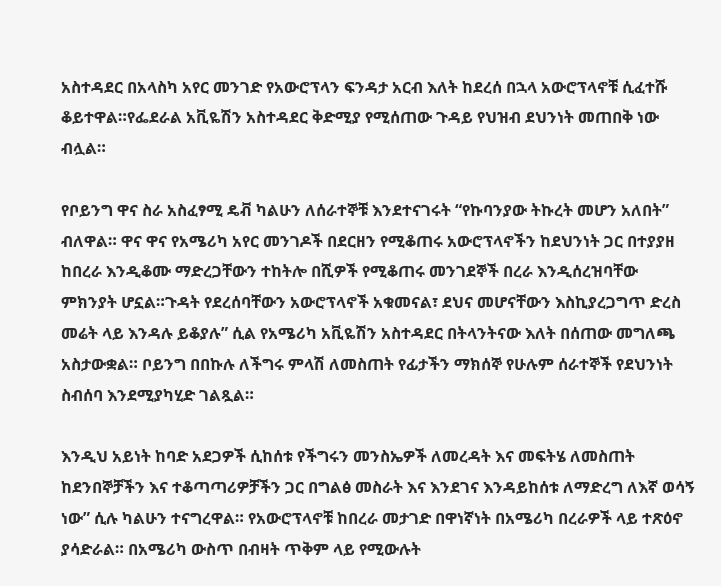አስተዳደር በአላስካ አየር መንገድ የአውሮፕላን ፍንዳታ አርብ እለት ከደረሰ በኋላ አውሮፕላኖቹ ሲፈተሹ ቆይተዋል።የፌደራል አቪዬሽን አስተዳደር ቅድሚያ የሚሰጠው ጉዳይ የህዝብ ደህንነት መጠበቅ ነው ብሏል።

የቦይንግ ዋና ስራ አስፈፃሚ ዴቭ ካልሁን ለሰራተኞቹ እንደተናገሩት “የኩባንያው ትኩረት መሆን አለበት” ብለዋል። ዋና ዋና የአሜሪካ አየር መንገዶች በደርዘን የሚቆጠሩ አውሮፕላኖችን ከደህንነት ጋር በተያያዘ ከበረራ እንዲቆሙ ማድረጋቸውን ተከትሎ በሺዎች የሚቆጠሩ መንገደኞች በረራ እንዲሰረዝባቸው ምክንያት ሆኗል።ጉዳት የደረሰባቸውን አውሮፕላኖች አቁመናል፣ ደህና መሆናቸውን እስኪያረጋግጥ ድረስ መሬት ላይ እንዳሉ ይቆያሉ” ሲል የአሜሪካ አቪዬሽን አስተዳደር በትላንትናው እለት በሰጠው መግለጫ አስታውቋል። ቦይንግ በበኩሉ ለችግሩ ምላሽ ለመስጠት የፊታችን ማክሰኞ የሁሉም ሰራተኞች የደህንነት ስብሰባ እንደሚያካሂድ ገልጿል።

እንዲህ አይነት ከባድ አደጋዎች ሲከሰቱ የችግሩን መንስኤዎች ለመረዳት እና መፍትሄ ለመስጠት ከደንበኞቻችን እና ተቆጣጣሪዎቻችን ጋር በግልፅ መስራት እና እንደገና እንዳይከሰቱ ለማድረግ ለእኛ ወሳኝ ነው” ሲሉ ካልሁን ተናግረዋል። የአውሮፕላኖቹ ከበረራ መታገድ በዋነኛነት በአሜሪካ በረራዎች ላይ ተጽዕኖ ያሳድራል። በአሜሪካ ውስጥ በብዛት ጥቅም ላይ የሚውሉት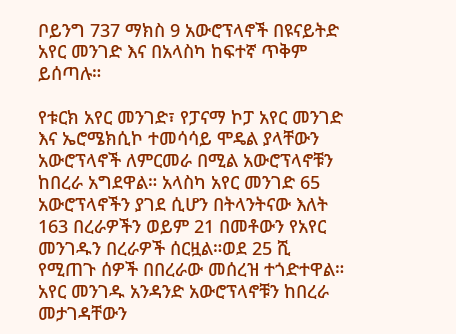ቦይንግ 737 ማክስ 9 አውሮፕላኖች በዩናይትድ አየር መንገድ እና በአላስካ ከፍተኛ ጥቅም ይሰጣሉ።

የቱርክ አየር መንገድ፣ የፓናማ ኮፓ አየር መንገድ እና ኤሮሜክሲኮ ተመሳሳይ ሞዴል ያላቸውን አውሮፕላኖች ለምርመራ በሚል አውሮፕላኖቹን ከበረራ አግደዋል። አላስካ አየር መንገድ 65 አውሮፕላኖችን ያገደ ሲሆን በትላንትናው እለት 163 በረራዎችን ወይም 21 በመቶውን የአየር መንገዱን በረራዎች ሰርዟል።ወደ 25 ሺ የሚጠጉ ሰዎች በበረራው መሰረዝ ተጎድተዋል። አየር መንገዱ አንዳንድ አውሮፕላኖቹን ከበረራ መታገዳቸውን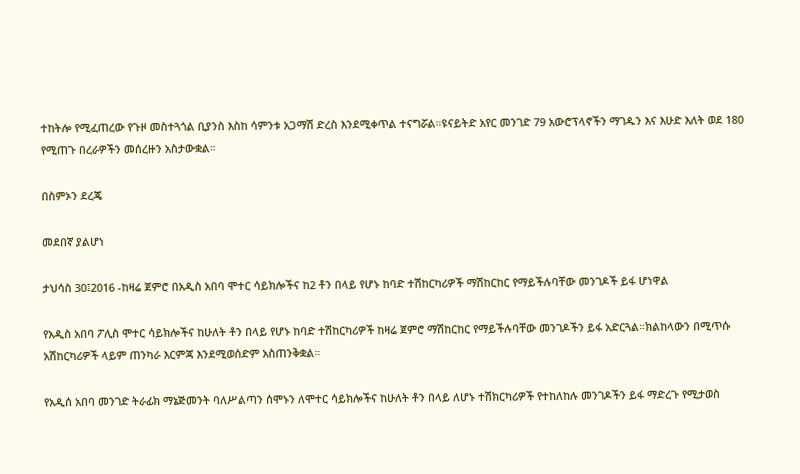ተከትሎ የሚፈጠረው የጉዞ መስተጓጎል ቢያንስ እስከ ሳምንቱ አጋማሽ ድረስ እንደሚቀጥል ተናግሯል።ዩናይትድ አየር መንገድ 79 አውሮፕላኖችን ማገዱን እና እሁድ እለት ወደ 180 የሚጠጉ በረራዎችን መሰረዙን አስታውቋል።

በስምኦን ደረጄ

መደበኛ ያልሆነ

ታህሳስ 30፤2016 -ከዛሬ ጀምሮ በአዲስ አበባ ሞተር ሳይክሎችና ከ2 ቶን በላይ የሆኑ ከባድ ተሽከርካሪዎች ማሽከርከር የማይችሉባቸው መንገዶች ይፋ ሆነዋል

የአዲስ አበባ ፖሊስ ሞተር ሳይክሎችና ከሁለት ቶን በላይ የሆኑ ከባድ ተሽከርካሪዎች ከዛሬ ጀምሮ ማሽከርከር የማይችሉባቸው መንገዶችን ይፋ አድርጓል።ክልከላውን በሚጥሱ አሽከርካሪዎች ላይም ጠንካራ እርምጃ እንደሚወሰድም አስጠንቅቋል።

የአዲሰ አበባ መንገድ ትራፊክ ማኔጅመንት ባለሥልጣን ሰሞኑን ለሞተር ሳይክሎችና ከሁለት ቶን በላይ ለሆኑ ተሽክርካሪዎች የተከለከሉ መንገዶችን ይፋ ማድረጉ የሚታወስ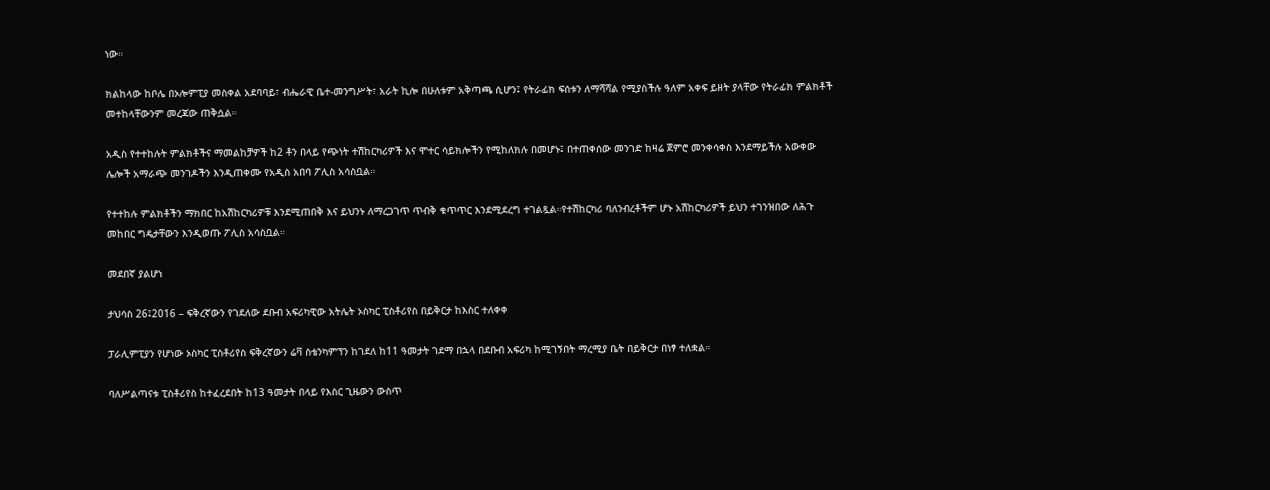ነው።

ክልከላው ከቦሌ በኦሎምፒያ መስቀል አደባባይ፣ ብሔራዊ ቤተ-መንግሥት፣ አራት ኪሎ በሁለቱም አቅጣጫ ሲሆን፤ የትራፊክ ፍሰቱን ለማሻሻል የሚያስችሉ ዓለም አቀፍ ይዘት ያላቸው የትራፊክ ምልክቶች መተከላቸውንም መረጃው ጠቅሷል።

አዲስ የተተከሉት ምልክቶችና ማመልከቻዎች ከ2 ቶን በላይ የጭነት ተሽከርካሪዎች እና ሞተር ሳይክሎችን የሚከለክሉ በመሆኑ፤ በተጠቀሰው መንገድ ከዛሬ ጀምሮ መንቀሳቀስ እንደማይችሉ አውቀው ሌሎች አማራጭ መንገዶችን እንዲጠቀሙ የአዲስ አበባ ፖሊስ አሳስቧል።

የተተከሉ ምልክቶችን ማክበር ከአሽከርካሪዎቹ እንደሚጠበቅ እና ይህንኑ ለማረጋገጥ ጥብቅ ቁጥጥር እንደሚደረግ ተገልጿል።የተሽከርካሪ ባለንብረቶችም ሆኑ አሽከርካሪዎች ይህን ተገንዝበው ለሕጉ መከበር ግዴታቸውን እንዲወጡ ፖሊስ አሳስቧል።

መደበኛ ያልሆነ

ታህሳስ 26፤2016 – ፍቅረኛውን የገደለው ደቡብ አፍሪካዊው አትሌት ኦስካር ፒስቶሪየስ በይቅርታ ከእስር ተለቀቀ

ፓራሊምፒያን የሆነው ኦስካር ፒስቶሪየስ ፍቅረኛውን ሬቫ ስቴንካምፕን ከገደለ ከ11 ዓመታት ገደማ በኋላ በደቡብ አፍሪካ ከሚገኝበት ማረሚያ ቤት በይቅርታ በነፃ ተለቋል።

ባለሥልጣናቱ ፒስቶሪየስ ከተፈረደበት ከ13 ዓመታት በላይ የእስር ጊዜውን ውስጥ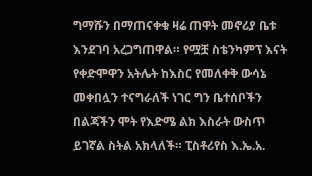ግማሹን በማጠናቀቁ ዛሬ ጠዋት መኖሪያ ቤቱ እንደገባ አረጋግጠዋል። የሟቿ ስቴንካምፕ እናት የቀድሞዋን አትሌት ከእስር የመለቀቅ ውሳኔ መቀበሏን ተናግራለች ነገር ግን ቤተሰቦችን በልጃችን ሞት የእድሜ ልክ እስራት ውስጥ ይገኛል ስትል አክላለች። ፒስቶሪየስ እ.ኤ.አ.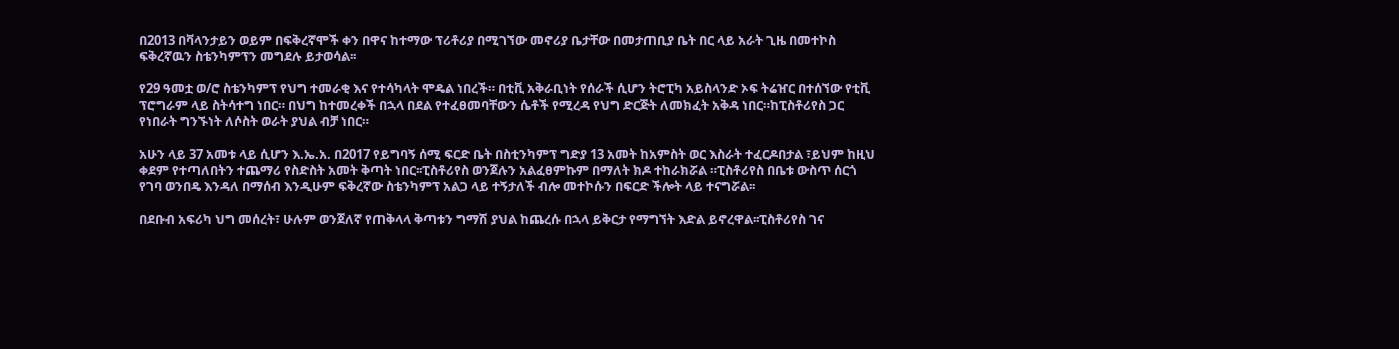በ2013 በቫላንታይን ወይም በፍቅረኛሞች ቀን በዋና ከተማው ፕሪቶሪያ በሚገኘው መኖሪያ ቤታቸው በመታጠቢያ ቤት በር ላይ አራት ጊዜ በመተኮስ ፍቅረኛዉን ስቴንካምፕን መግደሉ ይታወሳል፡፡

የ29 ዓመቷ ወ/ሮ ስቴንካምፕ የህግ ተመራቂ እና የተሳካላት ሞዴል ነበረች። በቲቪ አቅራቢነት የሰራች ሲሆን ትሮፒካ አይስላንድ ኦፍ ትሬዠር በተሰኘው የቲቪ ፕሮግራም ላይ ስትሳተግ ነበር። በህግ ከተመረቀች በኋላ በደል የተፈፀመባቸውን ሴቶች የሚረዳ የህግ ድርጅት ለመክፈት አቅዳ ነበር።ከፒስቶሪየስ ጋር የነበራት ግንኙነት ለሶስት ወራት ያህል ብቻ ነበር።

አሁን ላይ 37 አመቱ ላይ ሲሆን እ.ኤ.አ. በ2017 የይግባኝ ሰሚ ፍርድ ቤት በስቲንካምፕ ግድያ 13 አመት ከአምስት ወር እስራት ተፈርዶበታል ፣ይህም ከዚህ ቀደም የተጣለበትን ተጨማሪ የስድስት አመት ቅጣት ነበር፡፡ፒስቶሪየስ ወንጀሉን አልፈፀምኩም በማለት ክዶ ተከራክሯል ።ፒስቶሪየስ በቤቱ ውስጥ ሰርጎ የገባ ወንበዴ እንዳለ በማሰብ እንዲሁም ፍቅረኛው ስቴንካምፕ አልጋ ላይ ተኝታለች ብሎ መተኮሱን በፍርድ ችሎት ላይ ተናግሯል፡፡

በደቡብ አፍሪካ ህግ መሰረት፣ ሁሉም ወንጀለኛ የጠቅላላ ቅጣቱን ግማሽ ያህል ከጨረሱ በኋላ ይቅርታ የማግኘት እድል ይኖረዋል፡፡ፒስቶሪየስ ገና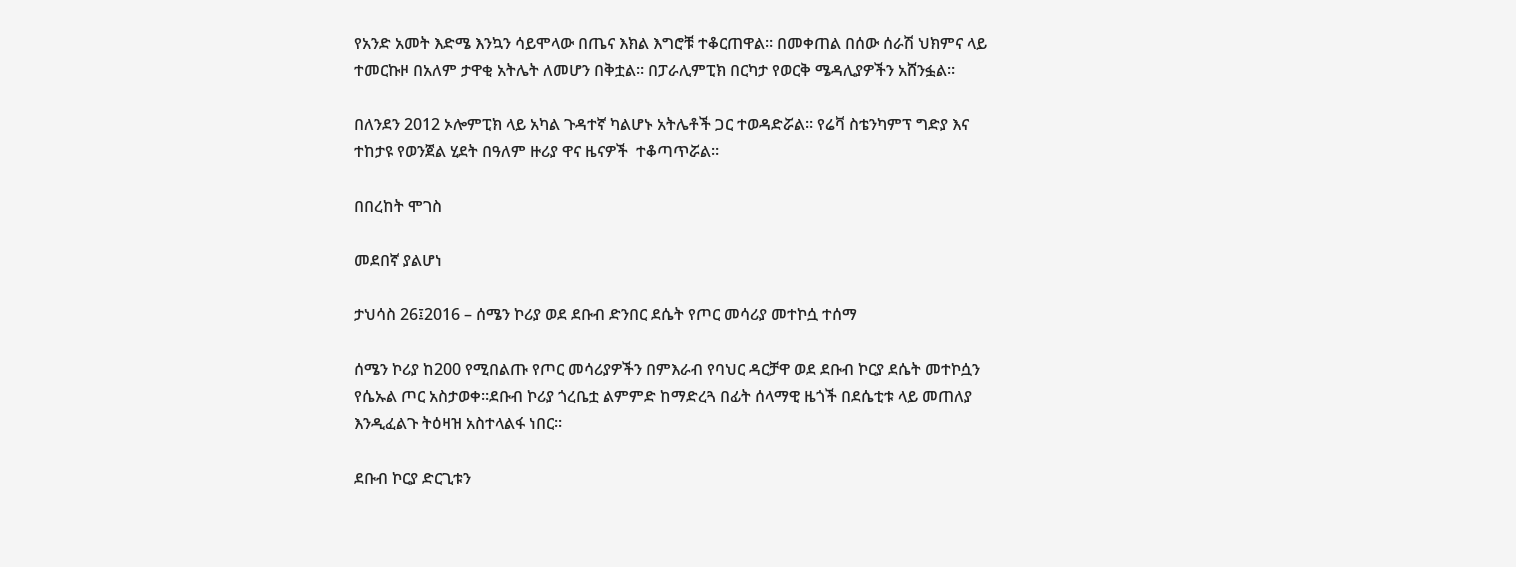የአንድ አመት እድሜ እንኳን ሳይሞላው በጤና እክል እግሮቹ ተቆርጠዋል። በመቀጠል በሰው ሰራሽ ህክምና ላይ ተመርኩዞ በአለም ታዋቂ አትሌት ለመሆን በቅቷል። በፓራሊምፒክ በርካታ የወርቅ ሜዳሊያዎችን አሸንፏል።

በለንደን 2012 ኦሎምፒክ ላይ አካል ጉዳተኛ ካልሆኑ አትሌቶች ጋር ተወዳድሯል። የሬቫ ስቴንካምፕ ግድያ እና ተከታዩ የወንጀል ሂደት በዓለም ዙሪያ ዋና ዜናዎች  ተቆጣጥሯል።

በበረከት ሞገስ

መደበኛ ያልሆነ

ታህሳስ 26፤2016 – ሰሜን ኮሪያ ወደ ደቡብ ድንበር ደሴት የጦር መሳሪያ መተኮሷ ተሰማ

ሰሜን ኮሪያ ከ200 የሚበልጡ የጦር መሳሪያዎችን በምእራብ የባህር ዳርቻዋ ወደ ደቡብ ኮርያ ደሴት መተኮሷን የሴኡል ጦር አስታወቀ።ደቡብ ኮሪያ ጎረቤቷ ልምምድ ከማድረጓ በፊት ሰላማዊ ዜጎች በደሴቲቱ ላይ መጠለያ እንዲፈልጉ ትዕዛዝ አስተላልፋ ነበር፡፡

ደቡብ ኮርያ ድርጊቱን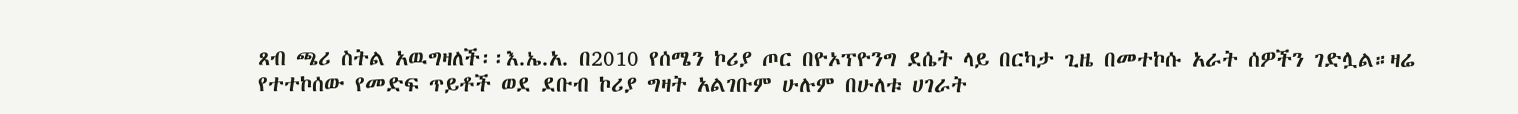ጸብ ጫሪ ስትል አዉግዛለች፡፡እ.ኤ.አ. በ2010 የሰሜን ኮሪያ ጦር በዮኦፕዮንግ ደሴት ላይ በርካታ ጊዜ በመተኮሱ አራት ሰዎችን ገድሏል።ዛሬ የተተኮሰው የመድፍ ጥይቶች ወደ ደቡብ ኮሪያ ግዛት አልገቡም ሁሉም በሁለቱ ሀገራት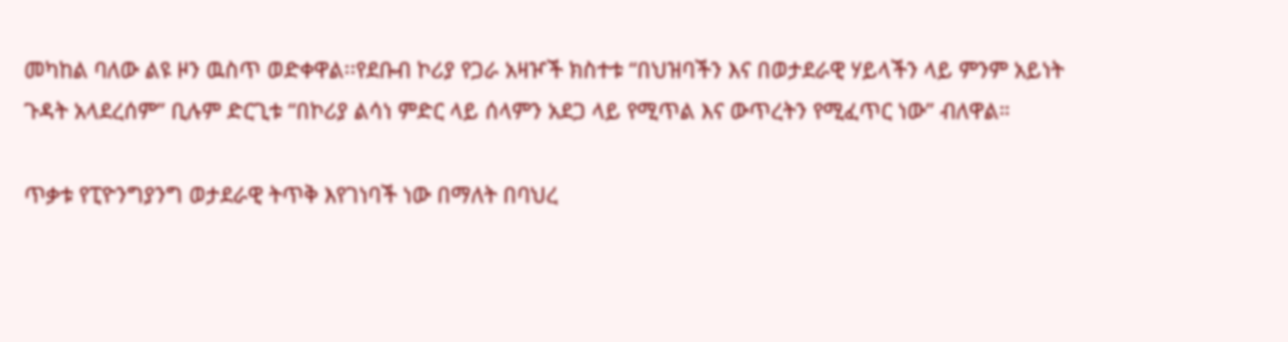መካከል ባለው ልዩ ዞን ዉስጥ ወድቀዋል፡፡የደቡብ ኮሪያ የጋራ አዛዦች ክስተቱ “በህዝባችን እና በወታደራዊ ሃይላችን ላይ ምንም አይነት ጉዳት አላደረሰም” ቢሉም ድርጊቱ “በኮሪያ ልሳነ ምድር ላይ ሰላምን አደጋ ላይ የሚጥል እና ውጥረትን የሚፈጥር ነው” ብለዋል።

ጥቃቱ የፒዮንግያንግ ወታደራዊ ትጥቅ እየገነባች ነው በማለት በባህረ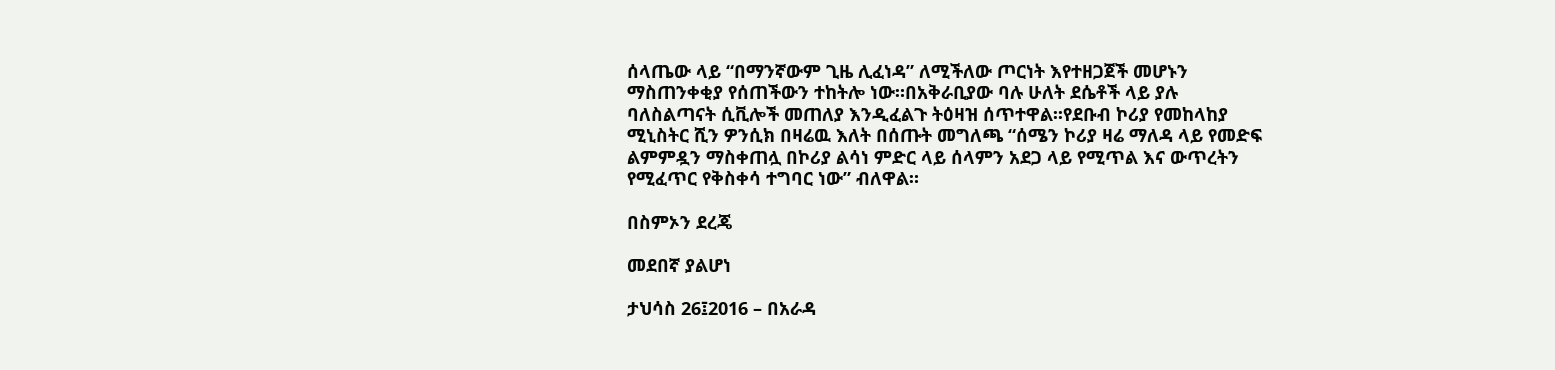ሰላጤው ላይ “በማንኛውም ጊዜ ሊፈነዳ” ለሚችለው ጦርነት እየተዘጋጀች መሆኑን ማስጠንቀቂያ የሰጠችውን ተከትሎ ነው።በአቅራቢያው ባሉ ሁለት ደሴቶች ላይ ያሉ ባለስልጣናት ሲቪሎች መጠለያ እንዲፈልጉ ትዕዛዝ ሰጥተዋል፡፡የደቡብ ኮሪያ የመከላከያ ሚኒስትር ሺን ዎንሲክ በዛሬዉ እለት በሰጡት መግለጫ “ሰሜን ኮሪያ ዛሬ ማለዳ ላይ የመድፍ ልምምዷን ማስቀጠሏ በኮሪያ ልሳነ ምድር ላይ ሰላምን አደጋ ላይ የሚጥል እና ውጥረትን የሚፈጥር የቅስቀሳ ተግባር ነው” ብለዋል።

በስምኦን ደረጄ

መደበኛ ያልሆነ

ታህሳስ 26፤2016 – በአራዳ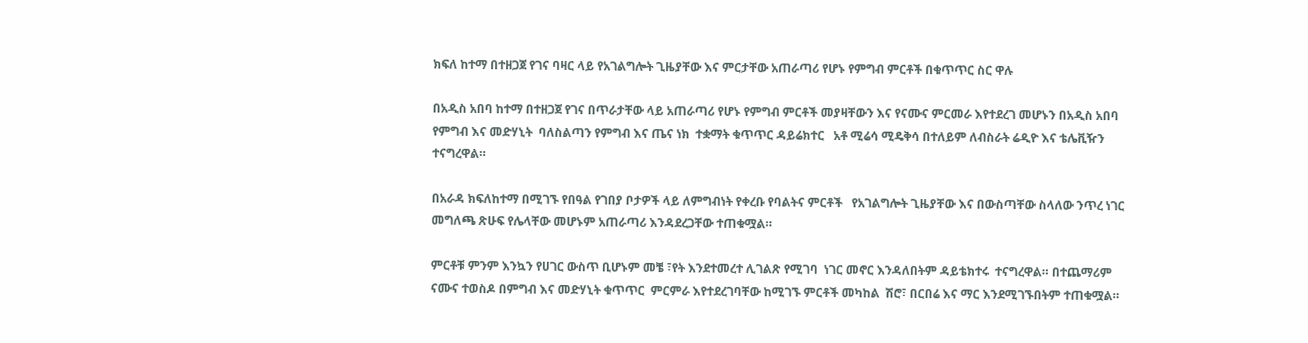ክፍለ ከተማ በተዘጋጀ የገና ባዛር ላይ የአገልግሎት ጊዜያቸው እና ምርታቸው አጠራጣሪ የሆኑ የምግብ ምርቶች በቁጥጥር ስር ዋሉ

በአዲስ አበባ ከተማ በተዘጋጀ የገና በጥራታቸው ላይ አጠራጣሪ የሆኑ የምግብ ምርቶች መያዛቸውን እና የናሙና ምርመራ እየተደረገ መሆኑን በአዲስ አበባ የምግብ እና መድሃኒት  ባለስልጣን የምግብ እና ጤና ነክ  ተቋማት ቁጥጥር ዳይሬክተር   አቶ ሚሬሳ ሚዴቅሳ በተለይም ለብስራት ሬዲዮ እና ቴሌቪዥን ተናግረዋል።

በአራዳ ክፍለከተማ በሚገኙ የበዓል የገበያ ቦታዎች ላይ ለምግብነት የቀረቡ የባልትና ምርቶች   የአገልግሎት ጊዜያቸው እና በውስጣቸው ስላለው ንጥረ ነገር መግለጫ ጽሁፍ የሌላቸው መሆኑም አጠራጣሪ እንዳደረጋቸው ተጠቁሟል።

ምርቶቹ ምንም እንኳን የሀገር ውስጥ ቢሆኑም መቼ ፣የት እንደተመረተ ሊገልጽ የሚገባ  ነገር መኖር እንዳለበትም ዳይቴክተሩ  ተናግረዋል። በተጨማሪም  ናሙና ተወስዶ በምግብ እና መድሃኒት ቁጥጥር  ምርምራ እየተደረገባቸው ከሚገኙ ምርቶች መካከል  ሽሮ፣ በርበሬ እና ማር እንደሚገኙበትም ተጠቁሟል።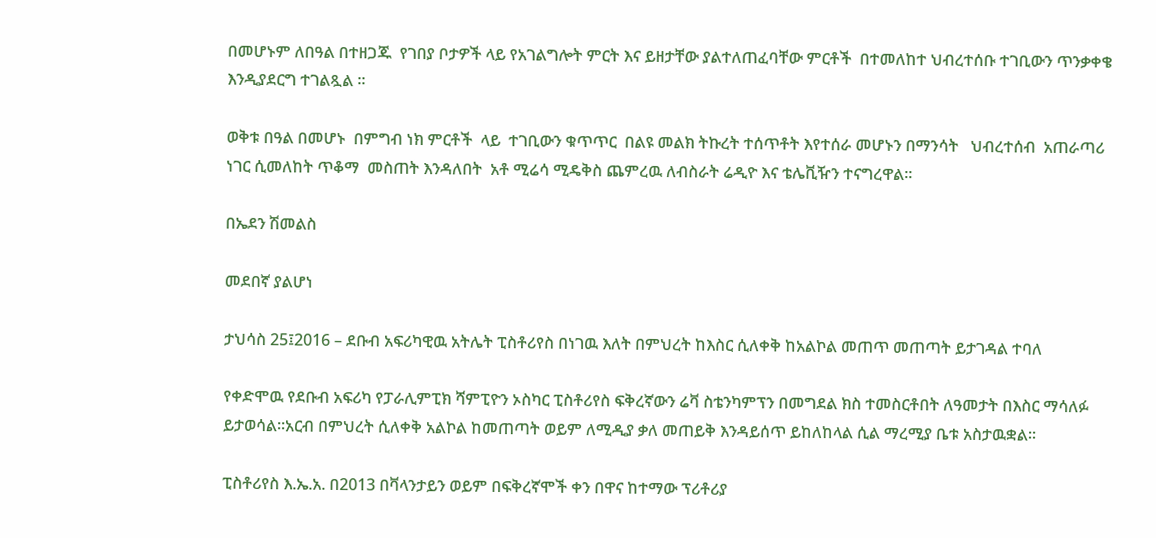በመሆኑም ለበዓል በተዘጋጁ  የገበያ ቦታዎች ላይ የአገልግሎት ምርት እና ይዘታቸው ያልተለጠፈባቸው ምርቶች  በተመለከተ ህብረተሰቡ ተገቢውን ጥንቃቀቄ እንዲያደርግ ተገልጿል ።

ወቅቱ በዓል በመሆኑ  በምግብ ነክ ምርቶች  ላይ  ተገቢውን ቁጥጥር  በልዩ መልክ ትኩረት ተሰጥቶት እየተሰራ መሆኑን በማንሳት   ህብረተሰብ  አጠራጣሪ ነገር ሲመለከት ጥቆማ  መስጠት እንዳለበት  አቶ ሚሬሳ ሚዴቅስ ጨምረዉ ለብስራት ሬዲዮ እና ቴሌቪዥን ተናግረዋል።

በኤደን ሽመልስ

መደበኛ ያልሆነ

ታህሳስ 25፤2016 – ደቡብ አፍሪካዊዉ አትሌት ፒስቶሪየስ በነገዉ እለት በምህረት ከእስር ሲለቀቅ ከአልኮል መጠጥ መጠጣት ይታገዳል ተባለ

የቀድሞዉ የደቡብ አፍሪካ የፓራሊምፒክ ሻምፒዮን ኦስካር ፒስቶሪየስ ፍቅረኛውን ሬቫ ስቴንካምፕን በመግደል ክስ ተመስርቶበት ለዓመታት በእስር ማሳለፉ ይታወሳል፡፡አርብ በምህረት ሲለቀቅ አልኮል ከመጠጣት ወይም ለሚዲያ ቃለ መጠይቅ እንዳይሰጥ ይከለከላል ሲል ማረሚያ ቤቱ አስታዉቋል፡፡

ፒስቶሪየስ እ.ኤ.አ. በ2013 በቫላንታይን ወይም በፍቅረኛሞች ቀን በዋና ከተማው ፕሪቶሪያ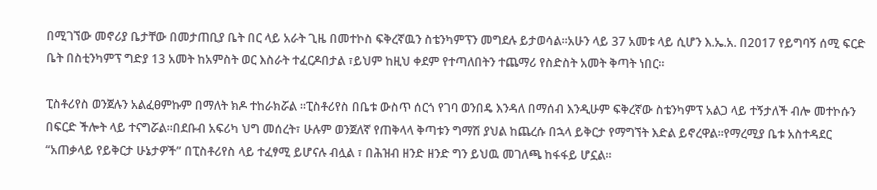በሚገኘው መኖሪያ ቤታቸው በመታጠቢያ ቤት በር ላይ አራት ጊዜ በመተኮስ ፍቅረኛዉን ስቴንካምፕን መግደሉ ይታወሳል፡፡አሁን ላይ 37 አመቱ ላይ ሲሆን እ.ኤ.አ. በ2017 የይግባኝ ሰሚ ፍርድ ቤት በስቲንካምፕ ግድያ 13 አመት ከአምስት ወር እስራት ተፈርዶበታል ፣ይህም ከዚህ ቀደም የተጣለበትን ተጨማሪ የስድስት አመት ቅጣት ነበር፡፡

ፒስቶሪየስ ወንጀሉን አልፈፀምኩም በማለት ክዶ ተከራክሯል ።ፒስቶሪየስ በቤቱ ውስጥ ሰርጎ የገባ ወንበዴ እንዳለ በማሰብ እንዲሁም ፍቅረኛው ስቴንካምፕ አልጋ ላይ ተኝታለች ብሎ መተኮሱን በፍርድ ችሎት ላይ ተናግሯል፡፡በደቡብ አፍሪካ ህግ መሰረት፣ ሁሉም ወንጀለኛ የጠቅላላ ቅጣቱን ግማሽ ያህል ከጨረሱ በኋላ ይቅርታ የማግኘት እድል ይኖረዋል፡፡የማረሚያ ቤቱ አስተዳደር “አጠቃላይ የይቅርታ ሁኔታዎች” በፒስቶሪየስ ላይ ተፈፃሚ ይሆናሉ ብሏል ፣ በሕዝብ ዘንድ ዘንድ ግን ይህዉ መገለጫ ከፋፋይ ሆኗል፡፡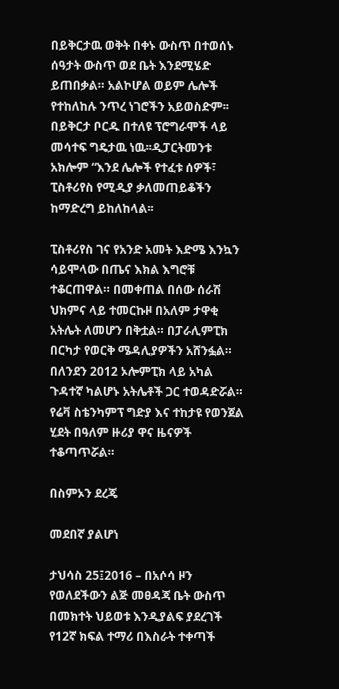በይቅርታዉ ወቅት በቀኑ ውስጥ በተወሰኑ ሰዓታት ውስጥ ወደ ቤት እንደሚሄድ ይጠበቃል። አልኮሆል ወይም ሌሎች የተከለከሉ ንጥረ ነገሮችን አይወስድም፡፡በይቅርታ ቦርዱ በተለዩ ፕሮግራሞች ላይ መሳተፍ ግዴታዉ ነዉ፡፡ዲፓርትመንቱ አክሎም “እንደ ሌሎች የተፈቱ ሰዎች፣ ፒስቶሪየስ የሚዲያ ቃለመጠይቆችን ከማድረግ ይከለከላል፡፡

ፒስቶሪየስ ገና የአንድ አመት እድሜ እንኳን ሳይሞላው በጤና እክል እግሮቹ ተቆርጠዋል። በመቀጠል በሰው ሰራሽ ህክምና ላይ ተመርኩዞ በአለም ታዋቂ አትሌት ለመሆን በቅቷል። በፓራሊምፒክ በርካታ የወርቅ ሜዳሊያዎችን አሸንፏል። በለንደን 2012 ኦሎምፒክ ላይ አካል ጉዳተኛ ካልሆኑ አትሌቶች ጋር ተወዳድሯል። የሬቫ ስቴንካምፕ ግድያ እና ተከታዩ የወንጀል ሂደት በዓለም ዙሪያ ዋና ዜናዎች ተቆጣጥሯል።

በስምኦን ደረጄ

መደበኛ ያልሆነ

ታህሳስ 25፤2016 – በአሶሳ ዞን የወለደችውን ልጅ መፀዳጃ ቤት ውስጥ በመክተት ህይወቱ እንዲያልፍ ያደረገች የ12ኛ ክፍል ተማሪ በእስራት ተቀጣች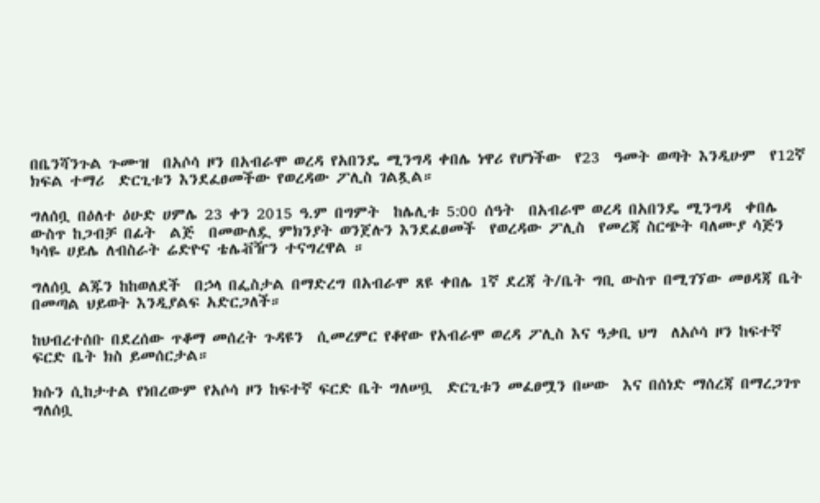በቤንሻንጉል ጉሙዝ  በአሶሳ ዞን በአብራሞ ወረዳ የአበንዴ ሚንግዳ ቀበሌ ነዋሪ የሆነችው  የ23  ዓመት ወጣት እንዲሁም  የ12ኛ ክፍል ተማሪ  ድርጊቱን እንደፈፀመችው የወረዳው ፖሊስ ገልጿል።

ግለሰቧ በዕለተ ዕሁድ ሀምሌ 23 ቀን 2015 ዓ.ም በግምት  ከሌሊቱ 5:00 ሰዓት  በአብራሞ ወረዳ በአበንዴ ሚንግዳ  ቀበሌ ውስጥ ከጋብቻ በፊት  ልጅ  በመውለዷ ምክንያት ወንጀሉን እንደፈፀመች  የወረዳው ፖሊስ  የመረጃ ስርጭት ባለሙያ ሳጅን ካሳዬ ሀይሌ ለብስራት ሬድዮና ቴሌቭዥን ተናግረዋል ።

ግለሰቧ ልጁን ከከወለደች  በኃላ በፌስታል በማድረግ በአብራሞ ጸዩ ቀበሌ 1ኛ ደረጃ ት/ቤት ግቢ ውስጥ በሚገኘው መፀዳጃ ቤት በመጣል ህይወት እንዲያልፍ አድርጋለች።

ከህብረተሰቡ በደረሰው ጥቆማ መሰረት ጉዳዩን  ሲመረምር የቆየው የአብራሞ ወረዳ ፖሊስ እና ዓቃቢ ህግ  ለአሶሳ ዞን ከፍተኛ ፍርድ ቤት ክስ ይመሰርታል።

ክሱን ሲከታተል የነበረውም የአሶሳ ዞን ከፍተኛ ፍርድ ቤት ግለሠቧ  ድርጊቱን መፈፀሟን በሠው  እና በሰነድ ማሰረጃ በማረጋገጥ ግለሰቧ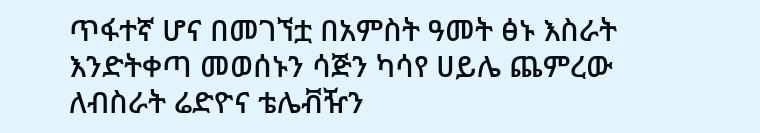ጥፋተኛ ሆና በመገኘቷ በአምስት ዓመት ፅኑ እስራት እንድትቀጣ መወሰኑን ሳጅን ካሳየ ሀይሌ ጨምረው ለብስራት ሬድዮና ቴሌቭዥን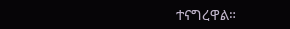ተናግረዋል።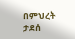በምህረት ታደሰ